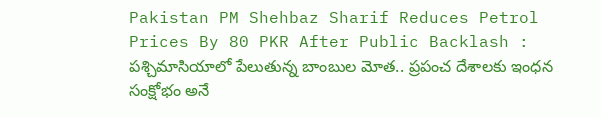Pakistan PM Shehbaz Sharif Reduces Petrol Prices By 80 PKR After Public Backlash : పశ్చిమాసియాలో పేలుతున్న బాంబుల మోత.. ప్రపంచ దేశాలకు ఇంధన సంక్షోభం అనే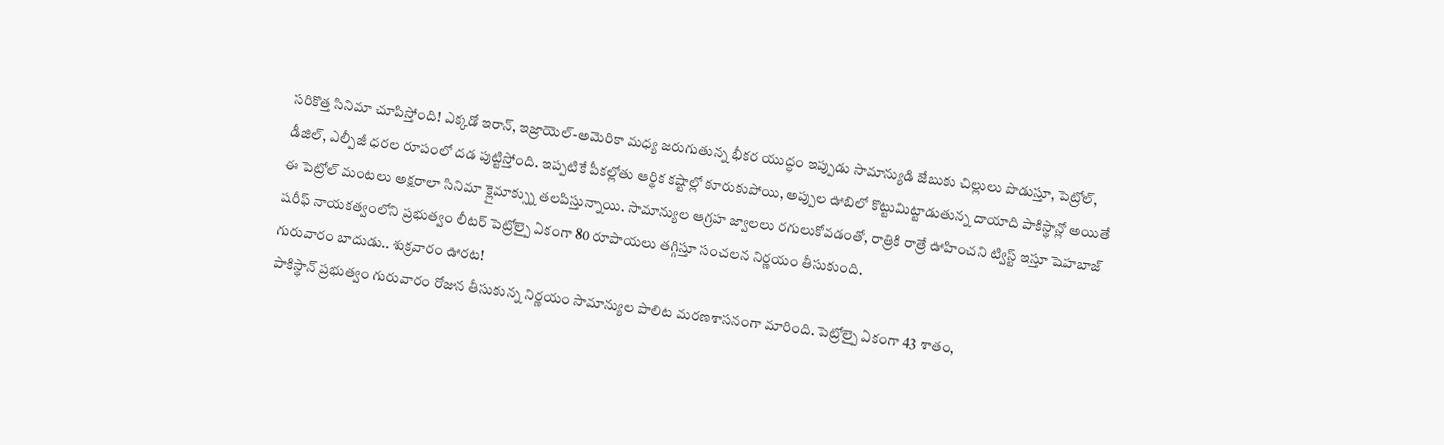సరికొత్త సినిమా చూపిస్తోంది! ఎక్కడో ఇరాన్, ఇజ్రాయెల్-అమెరికా మధ్య జరుగుతున్న భీకర యుద్ధం ఇప్పుడు సామాన్యుడి జేబుకు చిల్లులు పొడుస్తూ, పెట్రోల్, డీజిల్, ఎల్పీజీ ధరల రూపంలో దడ పుట్టిస్తోంది. ఇప్పటికే పీకల్లోతు ఆర్థిక కష్టాల్లో కూరుకుపోయి, అప్పుల ఊబిలో కొట్టుమిట్టాడుతున్న దాయాది పాకిస్థాన్లో అయితే ఈ పెట్రోల్ మంటలు అక్షరాలా సినిమా క్లైమాక్స్ను తలపిస్తున్నాయి. సామాన్యుల ఆగ్రహ జ్వాలలు రగులుకోవడంతో, రాత్రికి రాత్రే ఊహించని ట్విస్ట్ ఇస్తూ షెహబాజ్ షరీఫ్ నాయకత్వంలోని ప్రభుత్వం లీటర్ పెట్రోల్పై ఏకంగా 80 రూపాయలు తగ్గిస్తూ సంచలన నిర్ణయం తీసుకుంది.
గురువారం బాదుడు.. శుక్రవారం ఊరట!
పాకిస్థాన్ ప్రభుత్వం గురువారం రోజున తీసుకున్న నిర్ణయం సామాన్యుల పాలిట మరణశాసనంగా మారింది. పెట్రోల్పై ఏకంగా 43 శాతం,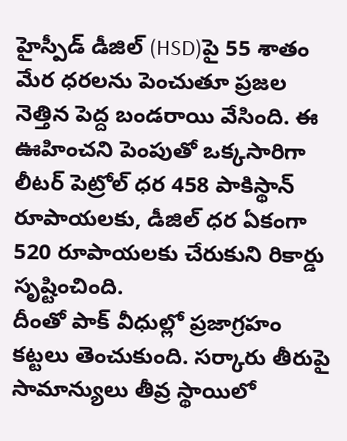హైస్పీడ్ డీజిల్ (HSD)పై 55 శాతం మేర ధరలను పెంచుతూ ప్రజల నెత్తిన పెద్ద బండరాయి వేసింది. ఈ ఊహించని పెంపుతో ఒక్కసారిగా లీటర్ పెట్రోల్ ధర 458 పాకిస్థాన్ రూపాయలకు, డీజిల్ ధర ఏకంగా 520 రూపాయలకు చేరుకుని రికార్డు సృష్టించింది.
దీంతో పాక్ వీధుల్లో ప్రజాగ్రహం కట్టలు తెంచుకుంది. సర్కారు తీరుపై సామాన్యులు తీవ్ర స్థాయిలో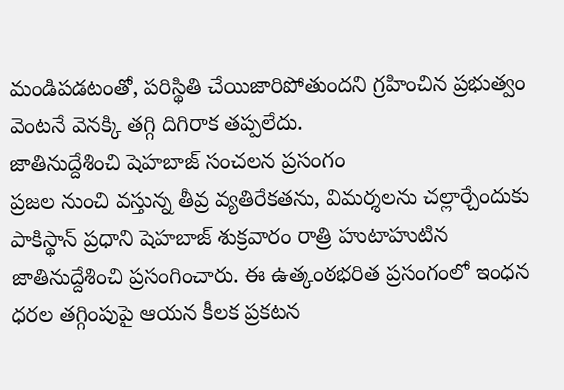మండిపడటంతో, పరిస్థితి చేయిజారిపోతుందని గ్రహించిన ప్రభుత్వం వెంటనే వెనక్కి తగ్గి దిగిరాక తప్పలేదు.
జాతినుద్దేశించి షెహబాజ్ సంచలన ప్రసంగం
ప్రజల నుంచి వస్తున్న తీవ్ర వ్యతిరేకతను, విమర్శలను చల్లార్చేందుకు పాకిస్థాన్ ప్రధాని షెహబాజ్ శుక్రవారం రాత్రి హుటాహుటిన జాతినుద్దేశించి ప్రసంగించారు. ఈ ఉత్కంఠభరిత ప్రసంగంలో ఇంధన ధరల తగ్గింపుపై ఆయన కీలక ప్రకటన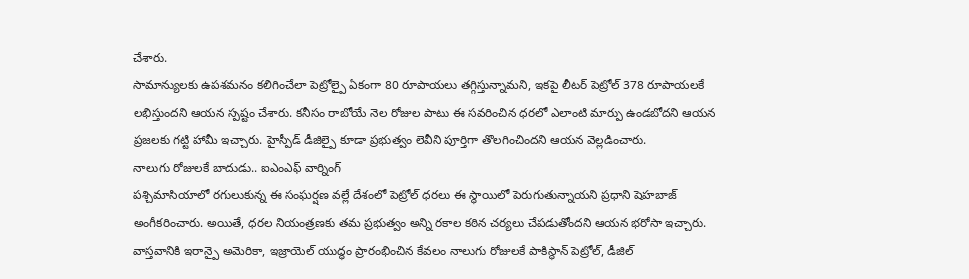చేశారు.
సామాన్యులకు ఉపశమనం కలిగించేలా పెట్రోల్పై ఏకంగా 80 రూపాయలు తగ్గిస్తున్నామని, ఇకపై లీటర్ పెట్రోల్ 378 రూపాయలకే లభిస్తుందని ఆయన స్పష్టం చేశారు. కనీసం రాబోయే నెల రోజుల పాటు ఈ సవరించిన ధరలో ఎలాంటి మార్పు ఉండబోదని ఆయన ప్రజలకు గట్టి హామీ ఇచ్చారు. హైస్పీడ్ డీజిల్పై కూడా ప్రభుత్వం లెవీని పూర్తిగా తొలగించిందని ఆయన వెల్లడించారు.
నాలుగు రోజులకే బాదుడు.. ఐఎంఎఫ్ వార్నింగ్
పశ్చిమాసియాలో రగులుకున్న ఈ సంఘర్షణ వల్లే దేశంలో పెట్రోల్ ధరలు ఈ స్థాయిలో పెరుగుతున్నాయని ప్రధాని షెహబాజ్ అంగీకరించారు. అయితే, ధరల నియంత్రణకు తమ ప్రభుత్వం అన్ని రకాల కఠిన చర్యలు చేపడుతోందని ఆయన భరోసా ఇచ్చారు.
వాస్తవానికి ఇరాన్పై అమెరికా, ఇజ్రాయెల్ యుద్ధం ప్రారంభించిన కేవలం నాలుగు రోజులకే పాకిస్థాన్ పెట్రోల్, డీజిల్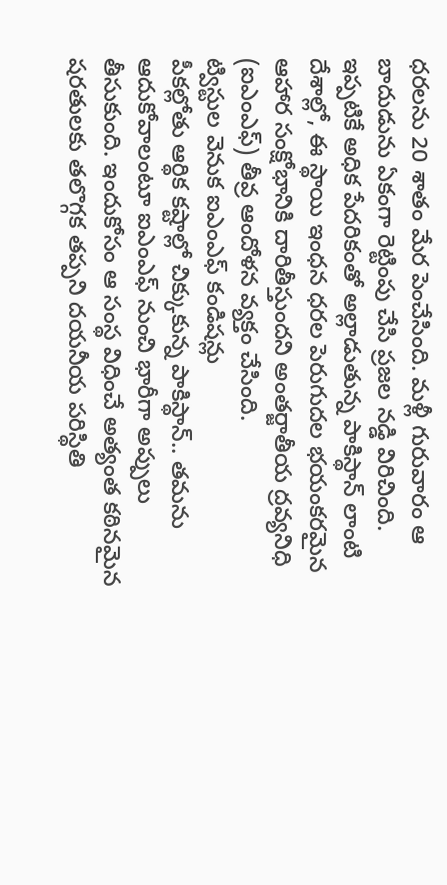ధరలను 20 శాతం మేర పెంచేసింది. మళ్లీ గురువారం ఆ బాదుడును ఏకంగా రెట్టింపు చేసి ప్రజల నడ్డి విరిచింది. ఇప్పటికే అధిక పేదరికంతో అల్లాడుతున్న పాకిస్థాన్ లాంటి దేశాల్లో, ఈ స్థాయి ఇంధన ధరల పెరుగుదల భయంకరమైన ఆహార సంక్షోభానికి దారితీస్తుందని అంతర్జాతీయ ద్రవ్యనిధి (ఐఎంఎఫ్) తీవ్ర ఆందోళన వ్యక్తం చేసింది.
ట్విస్టుల వెనుక ఐఎంఎఫ్ కండిషన్లు
పీకల్లోతు ఆర్థిక కష్టాల్లో చిక్కుకున్న పాకిస్థాన్.. తమను ఆదుకోవాలంటూ ఐఎంఎఫ్ నుంచి భారీగా అప్పులు తీసుకుంది. ఇందుకోసం ఆ సంస్థ విధించే అత్యంత కఠినమైన షరతులకు తలొగ్గక తప్పని దయనీయ పరిస్థితి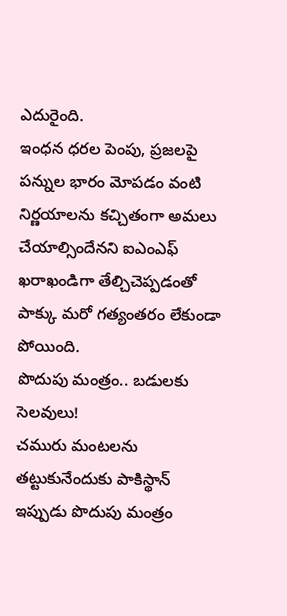ఎదురైంది.
ఇంధన ధరల పెంపు, ప్రజలపై పన్నుల భారం మోపడం వంటి నిర్ణయాలను కచ్చితంగా అమలు చేయాల్సిందేనని ఐఎంఎఫ్ ఖరాఖండిగా తేల్చిచెప్పడంతో పాక్కు మరో గత్యంతరం లేకుండా పోయింది.
పొదుపు మంత్రం.. బడులకు సెలవులు!
చమురు మంటలను తట్టుకునేందుకు పాకిస్థాన్ ఇప్పుడు పొదుపు మంత్రం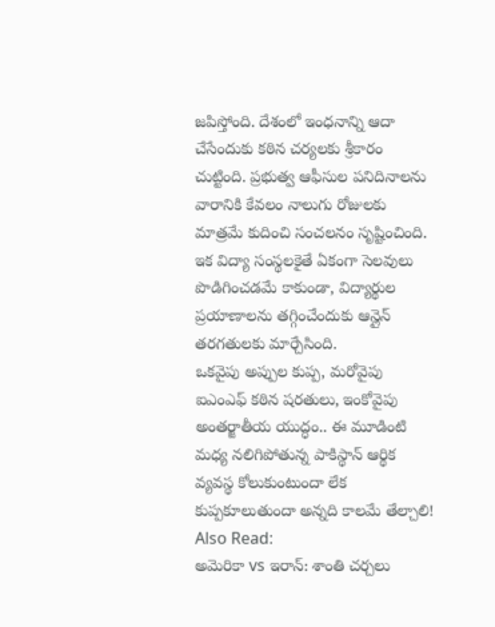జపిస్తోంది. దేశంలో ఇంధనాన్ని ఆదా చేసేందుకు కఠిన చర్యలకు శ్రీకారం చుట్టింది. ప్రభుత్వ ఆఫీసుల పనిదినాలను వారానికి కేవలం నాలుగు రోజులకు మాత్రమే కుదించి సంచలనం సృష్టించింది.
ఇక విద్యా సంస్థలకైతే ఏకంగా సెలవులు పొడిగించడమే కాకుండా, విద్యార్థుల ప్రయాణాలను తగ్గించేందుకు ఆన్లైన్ తరగతులకు మార్చేసింది.
ఒకవైపు అప్పుల కుప్ప, మరోవైపు ఐఎంఎఫ్ కఠిన షరతులు, ఇంకోవైపు అంతర్జాతీయ యుద్ధం.. ఈ మూడింటి మధ్య నలిగిపోతున్న పాకిస్థాన్ ఆర్థిక వ్యవస్థ కోలుకుంటుందా లేక కుప్పకూలుతుందా అన్నది కాలమే తేల్చాలి!
Also Read:
అమెరికా vs ఇరాన్: శాంతి చర్చలు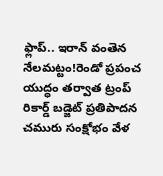ఫ్లాప్.. ఇరాన్ వంతెన నేలమట్టం!రెండో ప్రపంచ యుద్ధం తర్వాత ట్రంప్ రికార్డ్ బడ్జెట్ ప్రతిపాదన
చమురు సంక్షోభం వేళ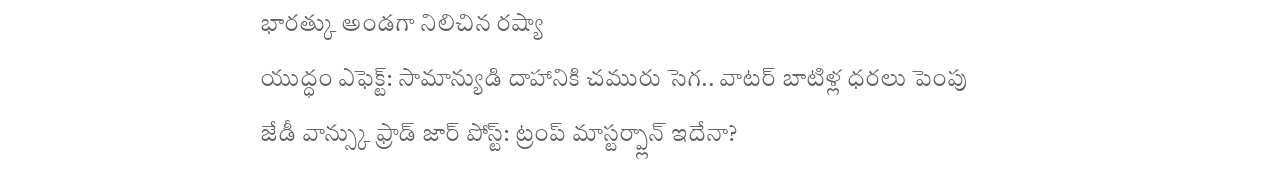భారత్కు అండగా నిలిచిన రష్యా
యుద్ధం ఎఫెక్ట్: సామాన్యుడి దాహానికి చమురు సెగ.. వాటర్ బాటిళ్ల ధరలు పెంపు
జేడీ వాన్స్కు ఫ్రాడ్ జార్ పోస్ట్: ట్రంప్ మాస్టర్ప్లాన్ ఇదేనా?